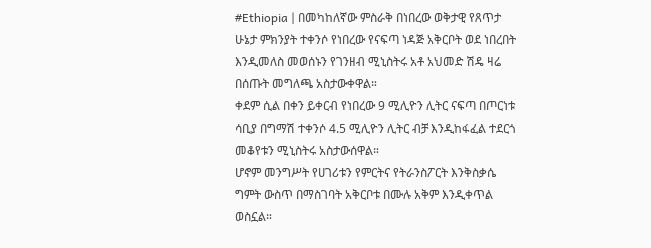#Ethiopia | በመካከለኛው ምስራቅ በነበረው ወቅታዊ የጸጥታ ሁኔታ ምክንያት ተቀንሶ የነበረው የናፍጣ ነዳጅ አቅርቦት ወደ ነበረበት እንዲመለስ መወሰኑን የገንዘብ ሚኒስትሩ አቶ አህመድ ሽዴ ዛሬ በሰጡት መግለጫ አስታውቀዋል።
ቀደም ሲል በቀን ይቀርብ የነበረው 9 ሚሊዮን ሊትር ናፍጣ በጦርነቱ ሳቢያ በግማሽ ተቀንሶ 4.5 ሚሊዮን ሊትር ብቻ እንዲከፋፈል ተደርጎ መቆየቱን ሚኒስትሩ አስታውሰዋል።
ሆኖም መንግሥት የሀገሪቱን የምርትና የትራንስፖርት እንቅስቃሴ ግምት ውስጥ በማስገባት አቅርቦቱ በሙሉ አቅም እንዲቀጥል ወስኗል።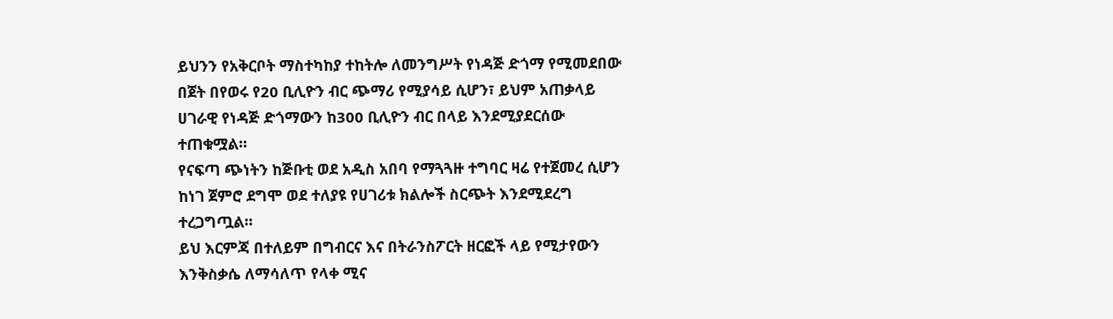ይህንን የአቅርቦት ማስተካከያ ተከትሎ ለመንግሥት የነዳጅ ድጎማ የሚመደበው በጀት በየወሩ የ20 ቢሊዮን ብር ጭማሪ የሚያሳይ ሲሆን፣ ይህም አጠቃላይ ሀገራዊ የነዳጅ ድጎማውን ከ300 ቢሊዮን ብር በላይ እንደሚያደርሰው ተጠቁሟል።
የናፍጣ ጭነትን ከጅቡቲ ወደ አዲስ አበባ የማጓጓዙ ተግባር ዛሬ የተጀመረ ሲሆን ከነገ ጀምሮ ደግሞ ወደ ተለያዩ የሀገሪቱ ክልሎች ስርጭት እንደሚደረግ ተረጋግጧል።
ይህ እርምጃ በተለይም በግብርና እና በትራንስፖርት ዘርፎች ላይ የሚታየውን እንቅስቃሴ ለማሳለጥ የላቀ ሚና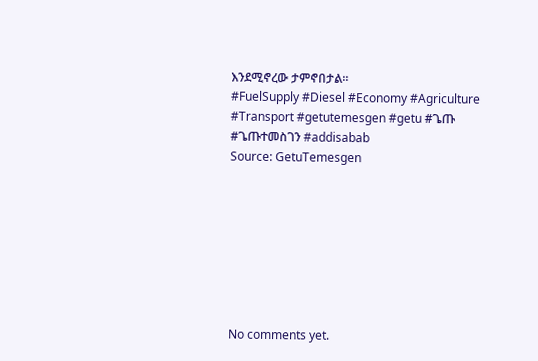እንደሚኖረው ታምኖበታል።
#FuelSupply #Diesel #Economy #Agriculture #Transport #getutemesgen #getu #ጌጡ #ጌጡተመስገን #addisabab
Source: GetuTemesgen








No comments yet.